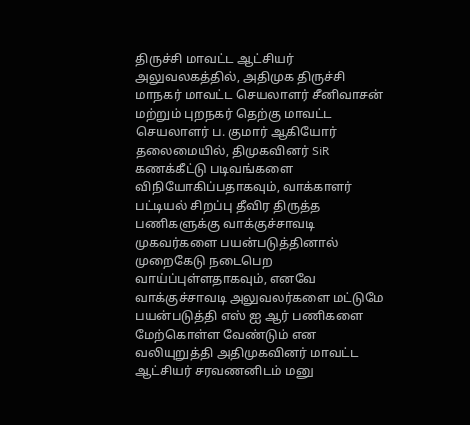திருச்சி மாவட்ட ஆட்சியர் அலுவலகத்தில், அதிமுக திருச்சி மாநகர் மாவட்ட செயலாளர் சீனிவாசன் மற்றும் புறநகர் தெற்கு மாவட்ட செயலாளர் ப. குமார் ஆகியோர் தலைமையில், திமுகவினர் SiR கணக்கீட்டு படிவங்களை விநியோகிப்பதாகவும், வாக்காளர் பட்டியல் சிறப்பு தீவிர திருத்த பணிகளுக்கு வாக்குச்சாவடி முகவர்களை பயன்படுத்தினால் முறைகேடு நடைபெற வாய்ப்புள்ளதாகவும், எனவே வாக்குச்சாவடி அலுவலர்களை மட்டுமே பயன்படுத்தி எஸ் ஐ ஆர் பணிகளை மேற்கொள்ள வேண்டும் என வலியுறுத்தி அதிமுகவினர் மாவட்ட ஆட்சியர் சரவணனிடம் மனு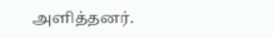அளித்தனர்.